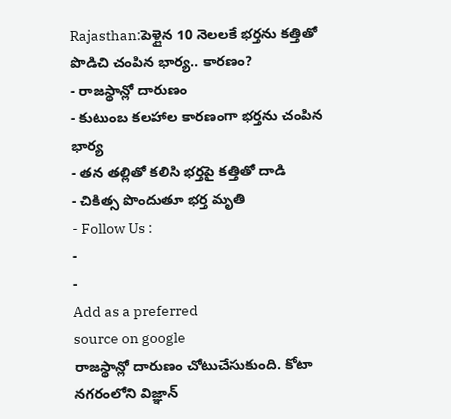Rajasthan:పెళ్లైన 10 నెలలకే భర్తను కత్తితో పొడిచి చంపిన భార్య.. కారణం?
- రాజస్థాన్లో దారుణం
- కుటుంబ కలహాల కారణంగా భర్తను చంపిన భార్య
- తన తల్లితో కలిసి భర్తపై కత్తితో దాడి
- చికిత్స పొందుతూ భర్త మృతి
- Follow Us :
-
-
Add as a preferred
source on google
రాజస్థాన్లో దారుణం చోటుచేసుకుంది. కోటా నగరంలోని విజ్ఞాన్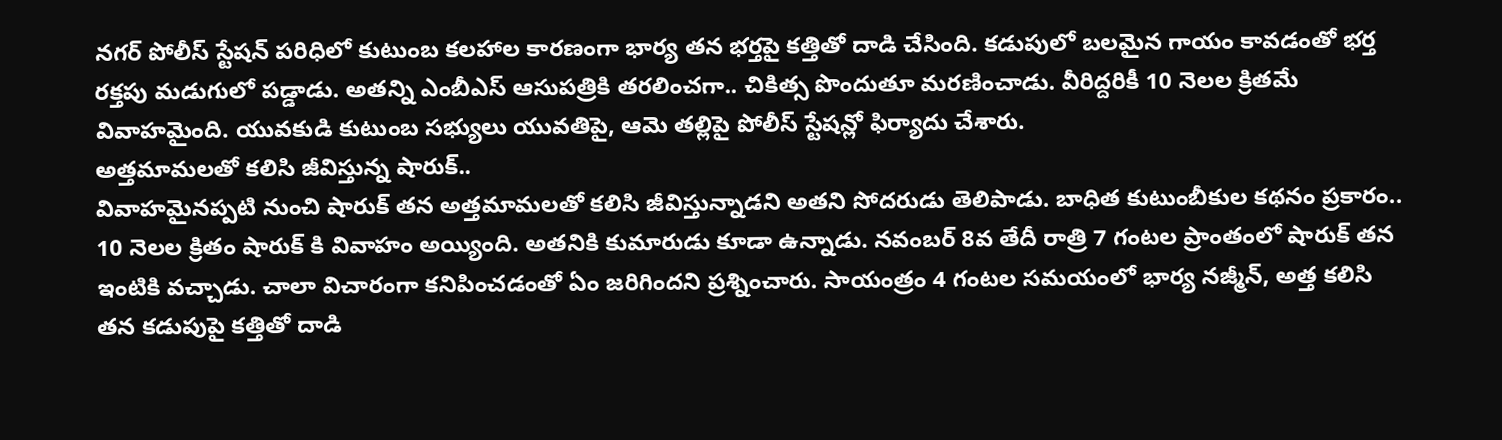నగర్ పోలీస్ స్టేషన్ పరిధిలో కుటుంబ కలహాల కారణంగా భార్య తన భర్తపై కత్తితో దాడి చేసింది. కడుపులో బలమైన గాయం కావడంతో భర్త రక్తపు మడుగులో పడ్డాడు. అతన్ని ఎంబీఎస్ ఆసుపత్రికి తరలించగా.. చికిత్స పొందుతూ మరణించాడు. వీరిద్దరికీ 10 నెలల క్రితమే వివాహమైంది. యువకుడి కుటుంబ సభ్యులు యువతిపై, ఆమె తల్లిపై పోలీస్ స్టేషన్లో ఫిర్యాదు చేశారు.
అత్తమామలతో కలిసి జీవిస్తున్న షారుక్..
వివాహమైనప్పటి నుంచి షారుక్ తన అత్తమామలతో కలిసి జీవిస్తున్నాడని అతని సోదరుడు తెలిపాడు. బాధిత కుటుంబీకుల కథనం ప్రకారం.. 10 నెలల క్రితం షారుక్ కి వివాహం అయ్యింది. అతనికి కుమారుడు కూడా ఉన్నాడు. నవంబర్ 8వ తేదీ రాత్రి 7 గంటల ప్రాంతంలో షారుక్ తన ఇంటికి వచ్చాడు. చాలా విచారంగా కనిపించడంతో ఏం జరిగిందని ప్రశ్నించారు. సాయంత్రం 4 గంటల సమయంలో భార్య నజ్మీన్, అత్త కలిసి తన కడుపుపై కత్తితో దాడి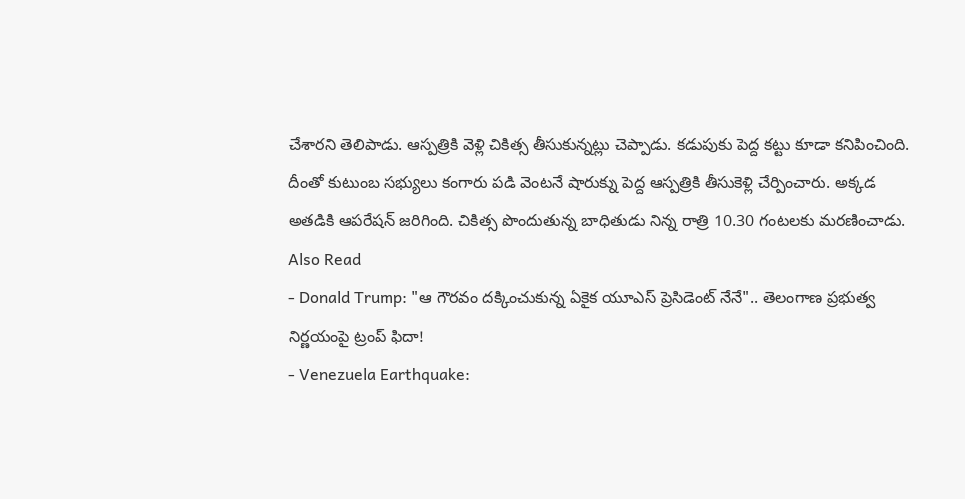చేశారని తెలిపాడు. ఆస్పత్రికి వెళ్లి చికిత్స తీసుకున్నట్లు చెప్పాడు. కడుపుకు పెద్ద కట్టు కూడా కనిపించింది. దీంతో కుటుంబ సభ్యులు కంగారు పడి వెంటనే షారుక్ను పెద్ద ఆస్పత్రికి తీసుకెళ్లి చేర్పించారు. అక్కడ అతడికి ఆపరేషన్ జరిగింది. చికిత్స పొందుతున్న బాధితుడు నిన్న రాత్రి 10.30 గంటలకు మరణించాడు.
Also Read
- Donald Trump: "ఆ గౌరవం దక్కించుకున్న ఏకైక యూఎస్ ప్రెసిడెంట్ నేనే".. తెలంగాణ ప్రభుత్వ నిర్ణయంపై ట్రంప్ ఫిదా!
- Venezuela Earthquake: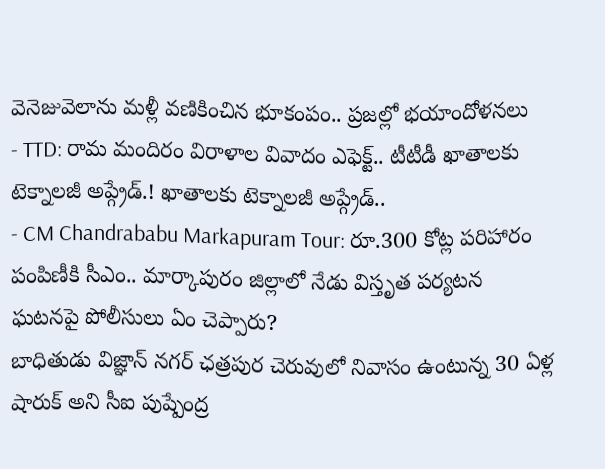వెనెజువెలాను మళ్లీ వణికించిన భూకంపం.. ప్రజల్లో భయాందోళనలు
- TTD: రామ మందిరం విరాళాల వివాదం ఎఫెక్ట్.. టీటీడీ ఖాతాలకు టెక్నాలజీ అప్గ్రేడ్.! ఖాతాలకు టెక్నాలజీ అప్గ్రేడ్..
- CM Chandrababu Markapuram Tour: రూ.300 కోట్ల పరిహారం పంపిణీకి సీఎం.. మార్కాపురం జిల్లాలో నేడు విస్తృత పర్యటన
ఘటనపై పోలీసులు ఏం చెప్పారు?
బాధితుడు విజ్ఞాన్ నగర్ ఛత్రపుర చెరువులో నివాసం ఉంటున్న 30 ఏళ్ల షారుక్ అని సీఐ పుష్పేంద్ర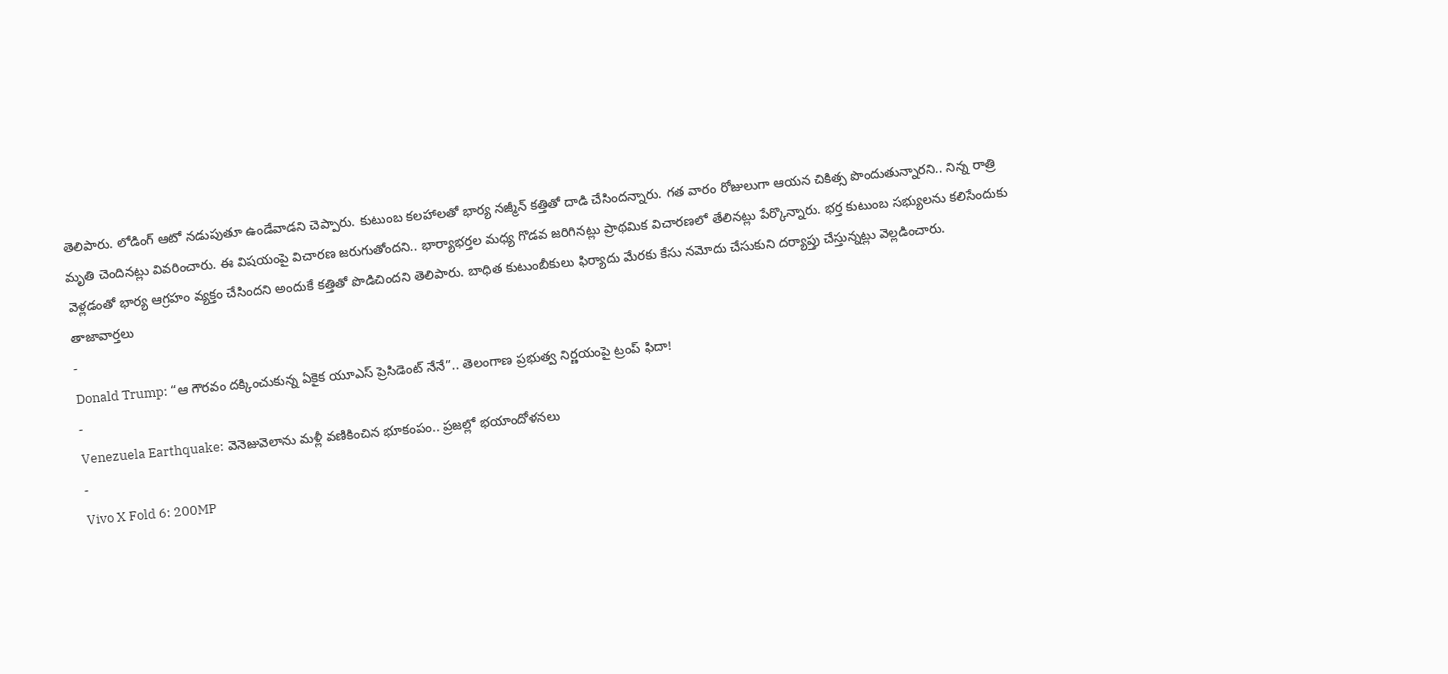తెలిపారు. లోడింగ్ ఆటో నడుపుతూ ఉండేవాడని చెప్పారు. కుటుంబ కలహాలతో భార్య నజ్మీన్ కత్తితో దాడి చేసిందన్నారు. గత వారం రోజులుగా ఆయన చికిత్స పొందుతున్నారని.. నిన్న రాత్రి మృతి చెందినట్లు వివరించారు. ఈ విషయంపై విచారణ జరుగుతోందని.. భార్యాభర్తల మధ్య గొడవ జరిగినట్లు ప్రాథమిక విచారణలో తేలినట్లు పేర్కొన్నారు. భర్త కుటుంబ సభ్యులను కలిసేందుకు వెళ్లడంతో భార్య ఆగ్రహం వ్యక్తం చేసిందని అందుకే కత్తితో పొడిచిందని తెలిపారు. బాధిత కుటుంబీకులు ఫిర్యాదు మేరకు కేసు నమోదు చేసుకుని దర్యాప్తు చేస్తున్నట్లు వెల్లడించారు.
తాజావార్తలు
-
Donald Trump: “ఆ గౌరవం దక్కించుకున్న ఏకైక యూఎస్ ప్రెసిడెంట్ నేనే”.. తెలంగాణ ప్రభుత్వ నిర్ణయంపై ట్రంప్ ఫిదా!
-
Venezuela Earthquake: వెనెజువెలాను మళ్లీ వణికించిన భూకంపం.. ప్రజల్లో భయాందోళనలు
-
Vivo X Fold 6: 200MP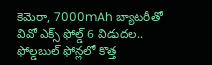కెమెరా, 7000mAh బ్యాటరీతో వివో ఎక్స్ ఫోల్డ్ 6 విడుదల.. ఫోల్డబుల్ ఫోన్లలో కొత్త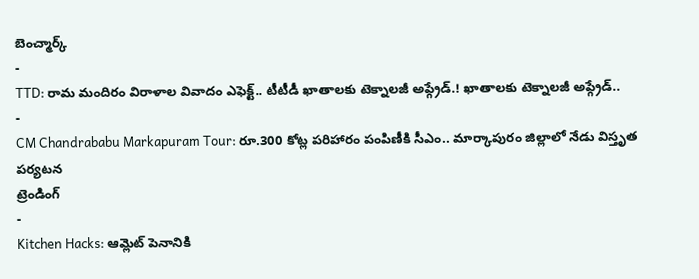బెంచ్మార్క్
-
TTD: రామ మందిరం విరాళాల వివాదం ఎఫెక్ట్.. టీటీడీ ఖాతాలకు టెక్నాలజీ అప్గ్రేడ్.! ఖాతాలకు టెక్నాలజీ అప్గ్రేడ్..
-
CM Chandrababu Markapuram Tour: రూ.300 కోట్ల పరిహారం పంపిణీకి సీఎం.. మార్కాపురం జిల్లాలో నేడు విస్తృత పర్యటన
ట్రెండింగ్
-
Kitchen Hacks: ఆమ్లెట్ పెనానికి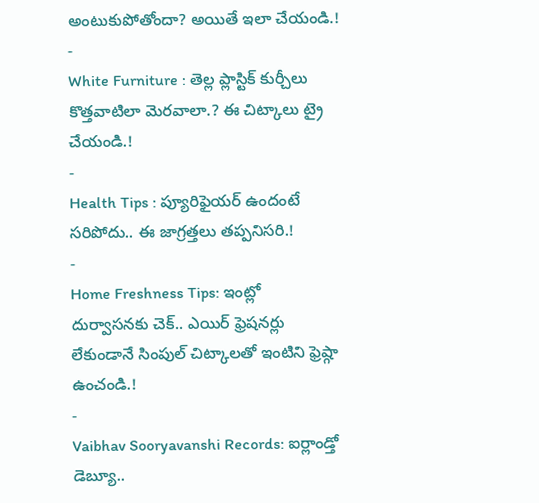అంటుకుపోతోందా? అయితే ఇలా చేయండి.!
-
White Furniture : తెల్ల ప్లాస్టిక్ కుర్చీలు కొత్తవాటిలా మెరవాలా.? ఈ చిట్కాలు ట్రై చేయండి.!
-
Health Tips : ప్యూరిఫైయర్ ఉందంటే సరిపోదు.. ఈ జాగ్రత్తలు తప్పనిసరి.!
-
Home Freshness Tips: ఇంట్లో దుర్వాసనకు చెక్.. ఎయిర్ ఫ్రెషనర్లు లేకుండానే సింపుల్ చిట్కాలతో ఇంటిని ఫ్రెష్గా ఉంచండి.!
-
Vaibhav Sooryavanshi Records: ఐర్లాండ్తో డెబ్యూ..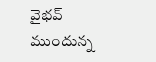వైభవ్ ముందున్న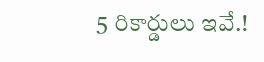5 రికార్డులు ఇవే.!